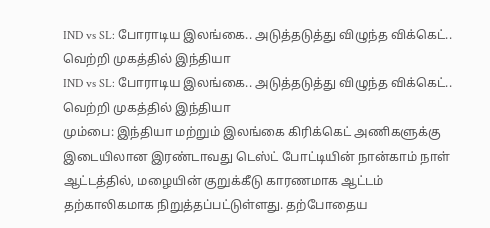IND vs SL: போராடிய இலங்கை.. அடுத்தடுத்து விழுந்த விக்கெட்.. வெற்றி முகத்தில் இந்தியா
IND vs SL: போராடிய இலங்கை.. அடுத்தடுத்து விழுந்த விக்கெட்.. வெற்றி முகத்தில் இந்தியா
மும்பை: இந்தியா மற்றும் இலங்கை கிரிக்கெட் அணிகளுக்கு இடையிலான இரண்டாவது டெஸ்ட் போட்டியின் நான்காம் நாள் ஆட்டத்தில், மழையின் குறுக்கீடு காரணமாக ஆட்டம் தற்காலிகமாக நிறுத்தப்பட்டுள்ளது. தற்போதைய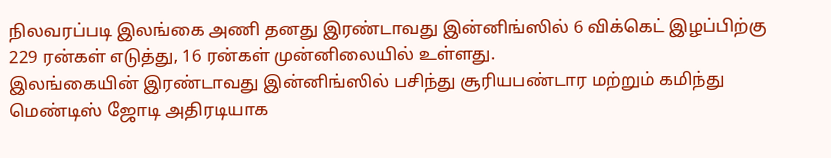நிலவரப்படி இலங்கை அணி தனது இரண்டாவது இன்னிங்ஸில் 6 விக்கெட் இழப்பிற்கு 229 ரன்கள் எடுத்து, 16 ரன்கள் முன்னிலையில் உள்ளது.
இலங்கையின் இரண்டாவது இன்னிங்ஸில் பசிந்து சூரியபண்டார மற்றும் கமிந்து மெண்டிஸ் ஜோடி அதிரடியாக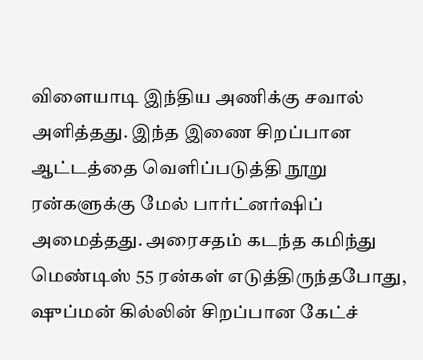விளையாடி இந்திய அணிக்கு சவால் அளித்தது. இந்த இணை சிறப்பான ஆட்டத்தை வெளிப்படுத்தி நூறு ரன்களுக்கு மேல் பார்ட்னர்ஷிப் அமைத்தது. அரைசதம் கடந்த கமிந்து மெண்டிஸ் 55 ரன்கள் எடுத்திருந்தபோது, ஷுப்மன் கில்லின் சிறப்பான கேட்ச்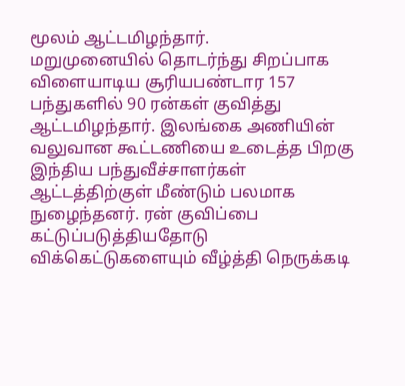மூலம் ஆட்டமிழந்தார்.
மறுமுனையில் தொடர்ந்து சிறப்பாக விளையாடிய சூரியபண்டார 157 பந்துகளில் 90 ரன்கள் குவித்து ஆட்டமிழந்தார். இலங்கை அணியின் வலுவான கூட்டணியை உடைத்த பிறகு இந்திய பந்துவீச்சாளர்கள் ஆட்டத்திற்குள் மீண்டும் பலமாக நுழைந்தனர். ரன் குவிப்பை கட்டுப்படுத்தியதோடு விக்கெட்டுகளையும் வீழ்த்தி நெருக்கடி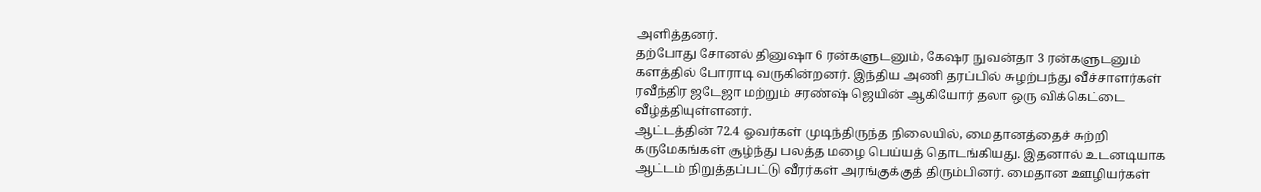அளித்தனர்.
தற்போது சோனல் தினுஷா 6 ரன்களுடனும், கேஷர நுவன்தா 3 ரன்களுடனும் களத்தில் போராடி வருகின்றனர். இந்திய அணி தரப்பில் சுழற்பந்து வீச்சாளர்கள் ரவீந்திர ஜடேஜா மற்றும் சரண்ஷ் ஜெயின் ஆகியோர் தலா ஒரு விக்கெட்டை வீழ்த்தியுள்ளனர்.
ஆட்டத்தின் 72.4 ஓவர்கள் முடிந்திருந்த நிலையில், மைதானத்தைச் சுற்றி கருமேகங்கள் சூழ்ந்து பலத்த மழை பெய்யத் தொடங்கியது. இதனால் உடனடியாக ஆட்டம் நிறுத்தப்பட்டு வீரர்கள் அரங்குக்குத் திரும்பினர். மைதான ஊழியர்கள்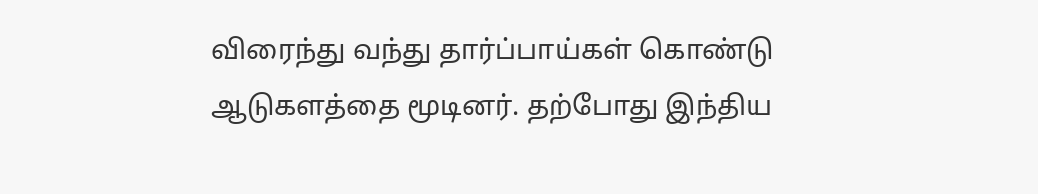விரைந்து வந்து தார்ப்பாய்கள் கொண்டு ஆடுகளத்தை மூடினர். தற்போது இந்திய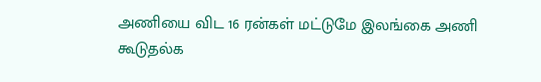அணியை விட 16 ரன்கள் மட்டுமே இலங்கை அணி கூடுதல்க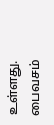உள்ளது. பைவசம்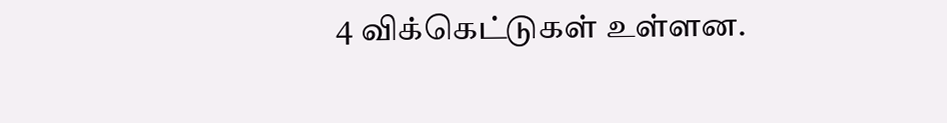4 விக்கெட்டுகள் உள்ளன.